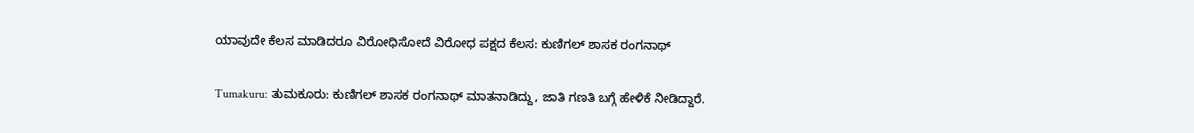ಯಾವುದೇ ಕೆಲಸ ಮಾಡಿದರೂ ವಿರೋಧಿಸೋದೆ ವಿರೋಧ ಪಕ್ಷದ ಕೆಲಸ: ಕುಣಿಗಲ್ ಶಾಸಕ ರಂಗನಾಥ್

Tumakuru: ತುಮಕೂರು: ಕುಣಿಗಲ್ ಶಾಸಕ ರಂಗನಾಥ್ ಮಾತನಾಡಿದ್ದು, ಜಾತಿ ಗಣತಿ ಬಗ್ಗೆ ಹೇಳಿಕೆ ನೀಡಿದ್ದಾರೆ.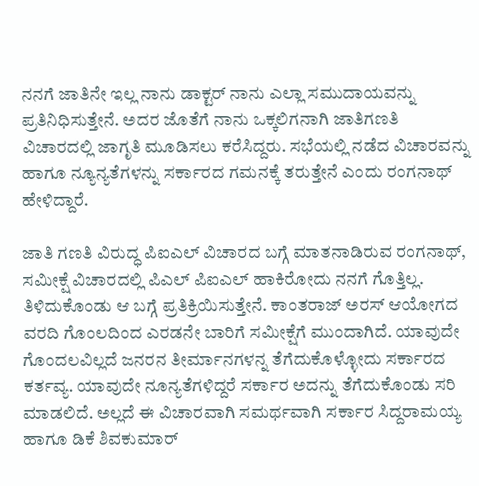ನನಗೆ ಜಾತಿನೇ ಇಲ್ಲ ನಾನು ಡಾಕ್ಟರ್ ನಾನು ಎಲ್ಲಾ ಸಮುದಾಯವನ್ನು ಪ್ರತಿನಿಧಿಸುತ್ತೇನೆ. ಅದರ ಜೊತೆಗೆ ನಾನು ಒಕ್ಕಲಿಗನಾಗಿ ಜಾತಿಗಣತಿ ವಿಚಾರದಲ್ಲಿ ಜಾಗೃತಿ ಮೂಡಿಸಲು ಕರೆಸಿದ್ದರು. ಸಭೆಯಲ್ಲಿ ನಡೆದ ವಿಚಾರವನ್ನು ಹಾಗೂ ನ್ಯೂನ್ಯತೆಗಳನ್ನು ಸರ್ಕಾರದ ಗಮನಕ್ಕೆ ತರುತ್ತೇನೆ ಎಂದು ರಂಗನಾಥ್ ಹೇಳಿದ್ದಾರೆ.

ಜಾತಿ ಗಣತಿ ವಿರುದ್ಧ ಪಿಐಎಲ್ ವಿಚಾರದ ಬಗ್ಗೆ ಮಾತನಾಡಿರುವ ರಂಗನಾಥ್, ಸಮೀಕ್ಷೆ ವಿಚಾರದಲ್ಲಿ ಪಿಎಲ್ ಪಿಐಎಲ್ ಹಾಕಿರೋದು ನನಗೆ ಗೊತ್ತಿಲ್ಲ. ತಿಳಿದುಕೊಂಡು ಆ ಬಗ್ಗೆ ಪ್ರತಿಕ್ರಿಯಿಸುತ್ತೇನೆ. ಕಾಂತರಾಜ್ ಅರಸ್ ಆಯೋಗದ ವರದಿ ಗೊಂಲದಿಂದ ಎರಡನೇ ಬಾರಿಗೆ ಸಮೀಕ್ಷೆಗೆ ಮುಂದಾಗಿದೆ. ಯಾವುದೇ ಗೊಂದಲವಿಲ್ಲದೆ ಜನರನ ತೀರ್ಮಾನಗಳನ್ನ ತೆಗೆದುಕೊಳ್ಳೋದು ಸರ್ಕಾರದ ಕರ್ತವ್ಯ. ಯಾವುದೇ ನೂನ್ಯತೆಗಳಿದ್ದರೆ ಸರ್ಕಾರ ಅದನ್ನು ತೆಗೆದುಕೊಂಡು ಸರಿ ಮಾಡಲಿದೆ. ಅಲ್ಲದೆ ಈ ವಿಚಾರವಾಗಿ ಸಮರ್ಥವಾಗಿ ಸರ್ಕಾರ ಸಿದ್ದರಾಮಯ್ಯ ಹಾಗೂ ಡಿಕೆ ಶಿವಕುಮಾರ್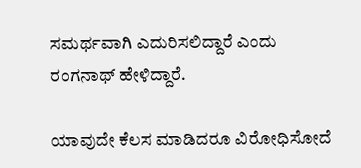ಸಮರ್ಥವಾಗಿ ಎದುರಿಸಲಿದ್ದಾರೆ ಎಂದು ರಂಗನಾಥ್ ಹೇಳಿದ್ದಾರೆ.

ಯಾವುದೇ ಕೆಲಸ ಮಾಡಿದರೂ ವಿರೋಧಿಸೋದೆ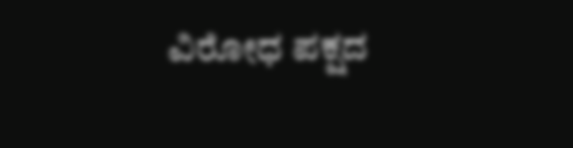ವಿರೋಧ ಪಕ್ಷದ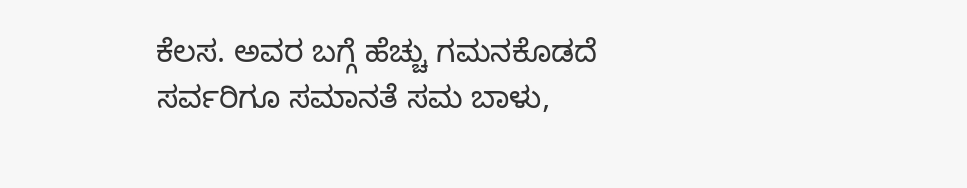ಕೆಲಸ. ಅವರ ಬಗ್ಗೆ ಹೆಚ್ಚು ಗಮನಕೊಡದೆ ಸರ್ವರಿಗೂ ಸಮಾನತೆ ಸಮ ಬಾಳು,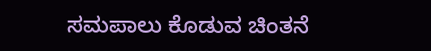ಸಮಪಾಲು ಕೊಡುವ ಚಿಂತನೆ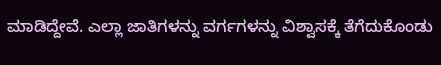ಮಾಡಿದ್ದೇವೆ. ಎಲ್ಲಾ ಜಾತಿಗಳನ್ನು ವರ್ಗಗಳನ್ನು ವಿಶ್ವಾಸಕ್ಕೆ ತೆಗೆದುಕೊಂಡು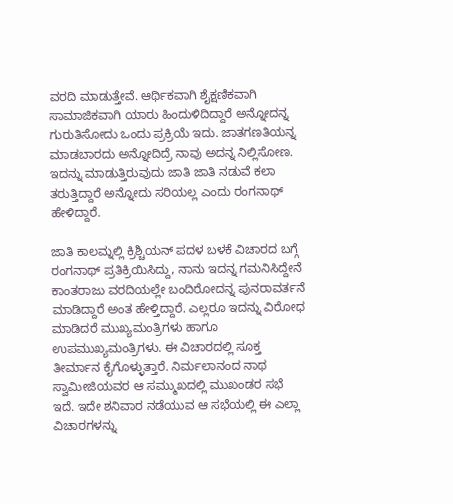ವರದಿ ಮಾಡುತ್ತೇವೆ. ಆರ್ಥಿಕವಾಗಿ ಶೈಕ್ಷಣಿಕವಾಗಿ ಸಾಮಾಜಿಕವಾಗಿ ಯಾರು ಹಿಂದುಳಿದಿದ್ದಾರೆ ಅನ್ನೋದನ್ನ ಗುರುತಿಸೋದು ಒಂದು ಪ್ರಕ್ರಿಯೆ ಇದು. ಜಾತಗಣತಿಯನ್ನ ಮಾಡಬಾರದು ಅನ್ನೋದಿದ್ರೆ ನಾವು ಅದನ್ನ ನಿಲ್ಲಿಸೋಣ. ಇದನ್ನು ಮಾಡುತ್ತಿರುವುದು ಜಾತಿ ಜಾತಿ ನಡುವೆ ಕಲಾ ತರುತ್ತಿದ್ದಾರೆ ಅನ್ನೋದು ಸರಿಯಲ್ಲ ಎಂದು ರಂಗನಾಥ್ ಹೇಳಿದ್ದಾರೆ.

ಜಾತಿ ಕಾಲಮ್ನಲ್ಲಿ ಕ್ರಿಶ್ಚಿಯನ್ ಪದಳ ಬಳಕೆ ವಿಚಾರದ ಬಗ್ಗೆ ರಂಗನಾಥ್ ಪ್ರತಿಕ್ರಿಯಿಸಿದ್ದು, ನಾನು ಇದನ್ನ ಗಮನಿಸಿದ್ದೇನೆ ಕಾಂತರಾಜು ವರದಿಯಲ್ಲೇ ಬಂದಿರೋದನ್ನ ಪುನರಾವರ್ತನೆ ಮಾಡಿದ್ದಾರೆ ಅಂತ ಹೇಳ್ತಿದ್ದಾರೆ. ಎಲ್ಲರೂ ಇದನ್ನು ವಿರೋಧ ಮಾಡಿದರೆ ಮುಖ್ಯಮಂತ್ರಿಗಳು ಹಾಗೂ ಉಪಮುಖ್ಯಮಂತ್ರಿಗಳು. ಈ ವಿಚಾರದಲ್ಲಿ ಸೂಕ್ತ ತೀರ್ಮಾನ ಕೈಗೊಳ್ಳುತ್ತಾರೆ. ನಿರ್ಮಲಾನಂದ ನಾಥ ಸ್ವಾಮೀಜಿಯವರ ಆ ಸಮ್ಮುಖದಲ್ಲಿ ಮುಖಂಡರ ಸಭೆ ಇದೆ. ಇದೇ ಶನಿವಾರ ನಡೆಯುವ ಆ ಸಭೆಯಲ್ಲಿ ಈ ಎಲ್ಲಾ ವಿಚಾರಗಳನ್ನು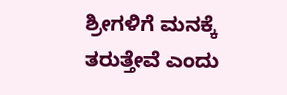ಶ್ರೀಗಳಿಗೆ ಮನಕ್ಕೆ ತರುತ್ತೇವೆ ಎಂದು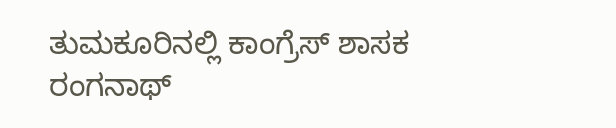ತುಮಕೂರಿನಲ್ಲಿ ಕಾಂಗ್ರೆಸ್ ‌ಶಾಸಕ‌ ರಂಗನಾಥ್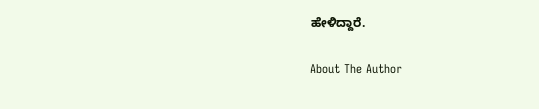ಹೇಳಿದ್ದಾರೆ.

About The Author